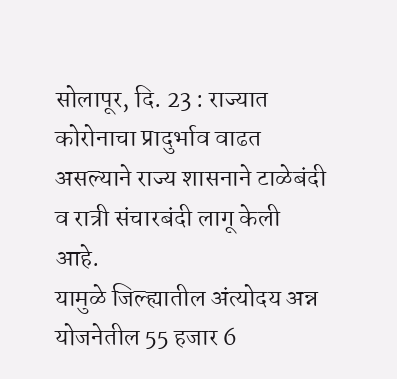सोलापूर, दि. 23 : राज्यात कोरोनाचा प्रादुर्भाव वाढत असल्याने राज्य शासनाने टाळेबंदी व रात्री संचारबंदी लागू केली आहे.
यामुळे जिल्ह्यातील अंत्योदय अन्न योजनेतील 55 हजार 6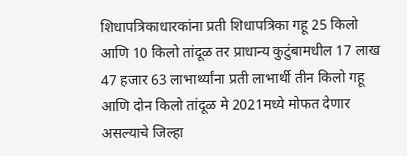शिधापत्रिकाधारकांना प्रती शिधापत्रिका गहू 25 किलो आणि 10 किलो तांदूळ तर प्राधान्य कुटुंबामधील 17 लाख 47 हजार 63 लाभार्थ्यांना प्रती लाभार्थी तीन किलो गहू आणि दोन किलो तांदूळ मे 2021मध्ये मोफत देणार असल्याचे जिल्हा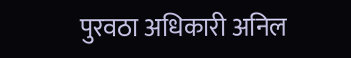पुरवठा अधिकारी अनिल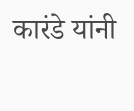कारंडे यांनी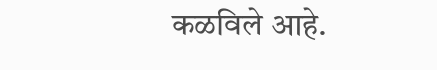कळविले आहे.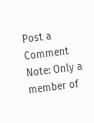Post a Comment
Note: Only a member of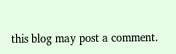this blog may post a comment.